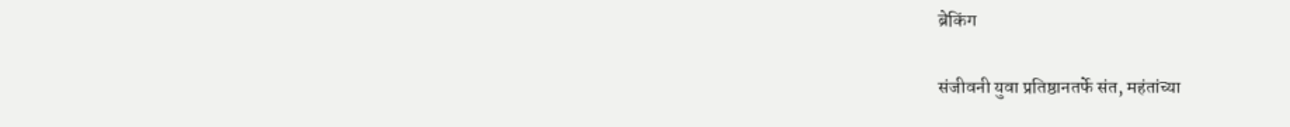ब्रेकिंग

संजीवनी युवा प्रतिष्ठानतर्फे संत, महंतांच्या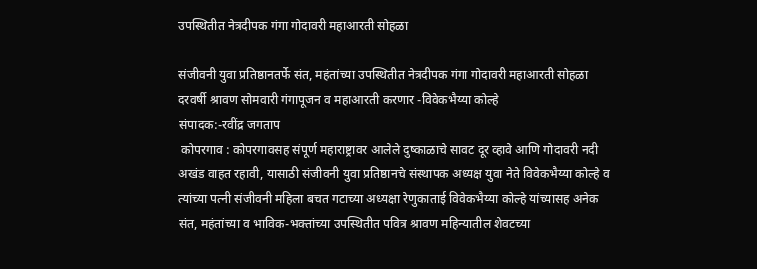उपस्थितीत नेत्रदीपक गंगा गोदावरी महाआरती सोहळा

संजीवनी युवा प्रतिष्ठानतर्फे संत, महंतांच्या उपस्थितीत नेत्रदीपक गंगा गोदावरी महाआरती सोहळा
दरवर्षी श्रावण सोमवारी गंगापूजन व महाआरती करणार -विवेकभैय्या कोल्हे
संपादक:-रवींद्र जगताप
 कोपरगाव : कोपरगावसह संपूर्ण महाराष्ट्रावर आलेले दुष्काळाचे सावट दूर व्हावे आणि गोदावरी नदी अखंड वाहत रहावी, यासाठी संजीवनी युवा प्रतिष्ठानचे संस्थापक अध्यक्ष युवा नेते विवेकभैय्या कोल्हे व त्यांच्या पत्नी संजीवनी महिला बचत गटाच्या अध्यक्षा रेणुकाताई विवेकभैय्या कोल्हे यांच्यासह अनेक संत, महंतांच्या व भाविक-भक्तांच्या उपस्थितीत पवित्र श्रावण महिन्यातील शेवटच्या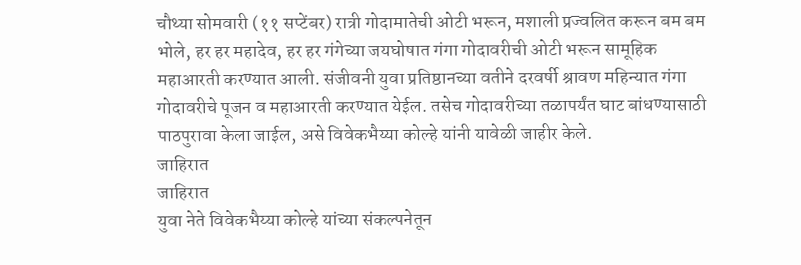चौथ्या सोमवारी (११ सप्टेंबर) रात्री गोदामातेची‌ ओटी भरून, मशाली प्रज्वलित करून बम बम भोले, हर हर महादेव, हर हर गंगेच्या जयघोषात गंगा गोदावरीची ओटी भरून सामूहिक महाआरती करण्यात आली. संजीवनी युवा प्रतिष्ठानच्या वतीने दरवर्षी श्रावण महिन्यात गंगा गोदावरीचे पूजन व महाआरती करण्यात येईल. तसेच गोदावरीच्या तळापर्यंत घाट बांधण्यासाठी पाठपुरावा केला जाईल, असे विवेकभैय्या कोल्हे यांनी यावेळी जाहीर केले.
जाहिरात
जाहिरात
युवा नेते विवेकभैय्या कोल्हे यांच्या संकल्पनेतून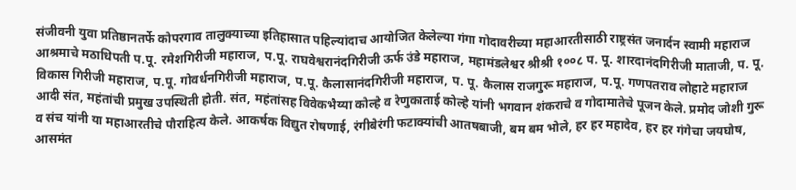संजीवनी युवा प्रतिष्ठानतर्फे कोपरगाव तालुक्याच्या इतिहासात पहिल्यांदाच आयोजित केलेल्या गंगा गोदावरीच्या महाआरतीसाठी राष्ट्रसंत जनार्दन स्वामी महाराज आश्रमाचे मठाधिपती प.पू. रमेशगिरीजी महाराज, प.पू. राघवेश्वरानंदगिरीजी ऊर्फ उंडे महाराज, महामंडलेश्वर श्रीश्री १००८ प. पू. शारदानंदगिरीजी माताजी, प. पू. विकास गिरीजी महाराज, प.पू. गोवर्धनगिरीजी महाराज, प.पू. कैलासानंदगिरीजी महाराज, प. पू. कैलास राजगुरू महाराज, प.पू. गणपतराव लोहाटे महाराज आदी संत, महंतांची प्रमुख उपस्थिती होती. संत, महंतांसह विवेकभैय्या कोल्हे व रेणुकाताई कोल्हे यांनी भगवान शंकराचे व गोदामातेचे पूजन केले. प्रमोद जोशी गुरू व संच यांनी या महाआरतीचे पौराहित्य केले. आकर्षक विद्युत रोषणाई, रंगीबेरंगी फटाक्यांची आतषबाजी, बम बम भोले, हर हर महादेव, हर हर गंगेचा जयघोष, आसमंत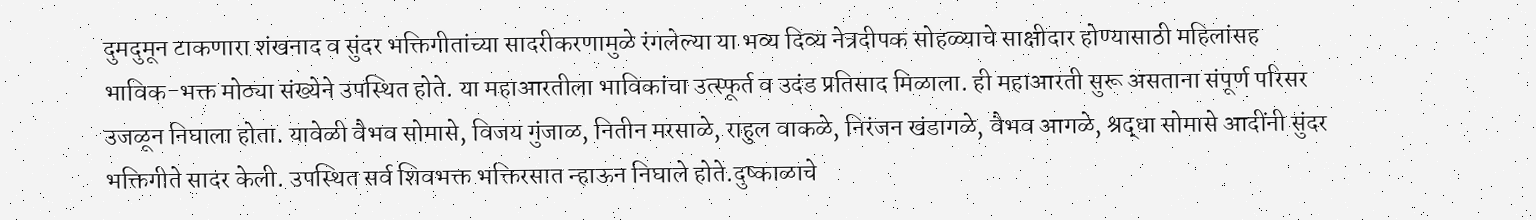दुमदुमून टाकणारा शंखनाद व सुंदर भक्तिगीतांच्या‌ सादरीकरणामुळे रंगलेल्या या भव्य दिव्य नेत्रदीपक सोहळ्याचे साक्षीदार होण्यासाठी महिलांसह भाविक-भक्त मोठ्या संख्येने उपस्थित होते. या महाआरतीला भाविकांचा उत्स्फूर्त व उदंड प्रतिसाद मिळाला. ही महाआरती सुरू असताना संपूर्ण परिसर उजळून निघाला होता. यावेळी वैभव सोमासे, विजय गुंजाळ, नितीन मरसाळे, राहुल वाकळे, निरंजन खंडागळे, वैभव आगळे, श्रद्धा सोमासे आदींनी सुंदर भक्तिगीते सादर केली. उपस्थित सर्व शिवभक्त भक्तिरसात न्हाऊन निघाले होते.दुष्काळाचे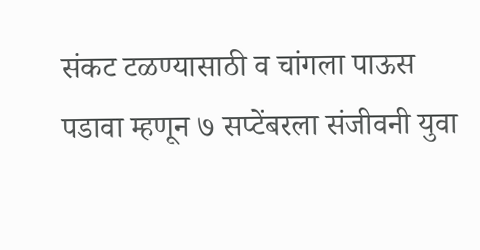संकट टळण्यासाठी व चांगला पाऊस पडावा म्हणून ७ सप्टेंबरला संजीवनी युवा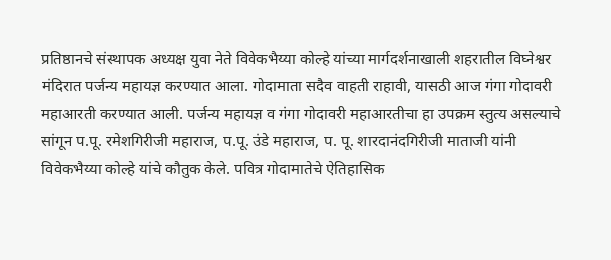प्रतिष्ठानचे संस्थापक अध्यक्ष युवा नेते विवेकभैय्या कोल्हे यांच्या मार्गदर्शनाखाली शहरातील विघ्नेश्वर मंदिरात पर्जन्य महायज्ञ करण्यात आला. गोदामाता सदैव वाहती राहावी, यासठी आज गंगा गोदावरी महाआरती करण्यात आली. पर्जन्य महायज्ञ व गंगा गोदावरी महाआरतीचा हा उपक्रम स्तुत्य असल्याचे सांगून प.पू. रमेशगिरीजी महाराज, प.पू. उंडे महाराज, प. पू. शारदानंदगिरीजी माताजी यांनी विवेकभैय्या कोल्हे यांचे कौतुक केले. पवित्र गोदामातेचे ऐतिहासिक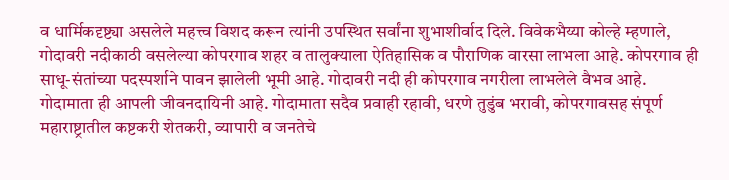व धार्मिकदृष्ट्या असलेले महत्त्व विशद करून त्यांनी उपस्थित सर्वांना शुभाशीर्वाद दिले. विवेकभैय्या कोल्हे म्हणाले, गोदावरी नदीकाठी वसलेल्या कोपरगाव शहर व तालुक्याला ऐतिहासिक व पौराणिक वारसा लाभला आहे. कोपरगाव ही साधू-संतांच्या पदस्पर्शाने पावन झालेली भूमी आहे. गोदावरी नदी ही कोपरगाव नगरीला लाभलेले वैभव आहे. गोदामाता ही आपली जीवनदायिनी आहे. गोदामाता सदैव प्रवाही रहावी, धरणे तुडुंब भरावी, कोपरगावसह संपूर्ण महाराष्ट्रातील कष्टकरी शेतकरी, व्यापारी व जनतेचे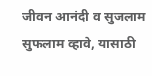जीवन आनंदी व सुजलाम सुफलाम व्हावे, यासाठी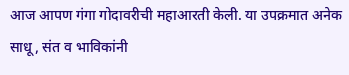आज आपण गंगा गोदावरीची महाआरती केली. या उपक्रमात अनेक साधू, संत व भाविकांनी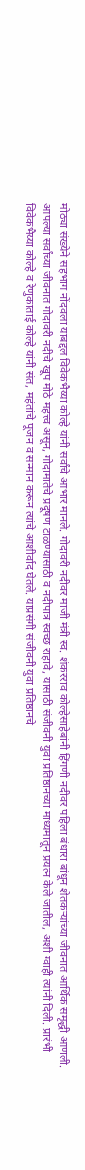मोठ्या संख्येने सहभाग नोंदवला याबद्दल विवेकभैय्या कोल्हे यांनी सर्वांचे आभार मानले. गोदावरी नदीवर माजी मंत्री स्व. शंकरराव कोल्हेसाहेबांनी हिंगणी नदीवर पहिला बंधारा बांधून शेतकऱ्यांच्या जीवनात आर्थिक समृद्धी आणली. आपल्या सर्वांच्या जीवनात गोदावरी नदीचे खूप मोठे महत्त्व असून, गोदामातेचे प्रदूषण टाळण्यासाठी व नदीपात्र स्वच्छ राहावे, यासाठी संजीवनी युवा प्रतिष्ठानच्या माध्यमातून प्रयत्न केले जातील, अशी ग्वाही त्यांनी दिली. प्रारंभी विवेकभैय्या कोल्हे व रेणुकाताई कोल्हे यांनी संत, महंतांचे पूजन व सन्मान करून त्यांचे आशीर्वाद घेतले. याप्रसंगी संजीवनी युवा प्रतिष्ठानचे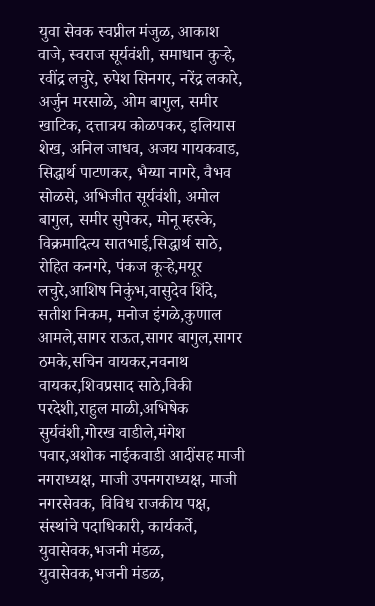युवा सेवक स्वप्नील मंजुळ, आकाश वाजे, स्वराज सूर्यवंशी, समाधान कुऱ्हे, रवींद्र लचुरे, रुपेश सिनगर, नरेंद्र लकारे, अर्जुन मरसाळे, ओम बागुल, समीर खाटिक, दत्तात्रय कोळपकर, इलियास शेख, अनिल जाधव, अजय गायकवाड, सिद्धार्थ पाटणकर, भैय्या नागरे, वैभव सोळसे, अभिजीत सूर्यवंशी, अमोल बागुल, समीर सुपेकर, मोनू म्हस्के, विक्रमादित्य सातभाई,सिद्धार्थ साठे, रोहित कनगरे‌, पंकज कूऱ्हे,मयूर लचुरे,आशिष निकुंभ,वासुदेव शिंदे, सतीश निकम, मनोज इंगळे,कुणाल आमले,सागर राऊत,सागर बागुल,सागर ठमके,सचिन वायकर,नवनाथ वायकर,शिवप्रसाद साठे,विकी परदेशी,राहुल माळी,अभिषेक सुर्यवंशी,गोरख वाडीले,मंगेश पवार,अशोक नाईकवाडी आदींसह माजी नगराध्यक्ष, माजी उपनगराध्यक्ष, माजी नगरसेवक, विविध राजकीय पक्ष, संस्थांचे पदाधिकारी, कार्यकर्ते, युवासेवक,भजनी मंडळ, युवासेवक,भजनी मंडळ,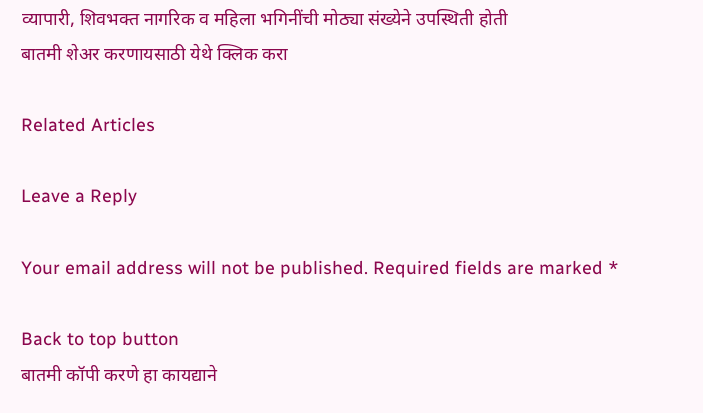व्यापारी, शिवभक्त नागरिक व महिला भगिनींची मोठ्या संख्येने उपस्थिती होती
बातमी शेअर करणायसाठी येथे क्लिक करा

Related Articles

Leave a Reply

Your email address will not be published. Required fields are marked *

Back to top button
बातमी कॉपी करणे हा कायद्याने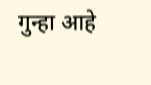गुन्हा आहे